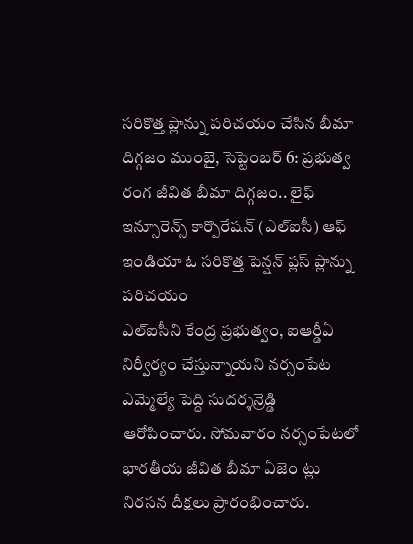సరికొత్త ప్లాన్ను పరిచయం చేసిన బీమా దిగ్గజం ముంబై, సెప్టెంబర్ 6: ప్రభుత్వ రంగ జీవిత బీమా దిగ్గజం.. లైఫ్ ఇన్సూరెన్స్ కార్పొరేషన్ (ఎల్ఐసీ) ఆఫ్ ఇండియా ఓ సరికొత్త పెన్షన్ ప్లస్ ప్లాన్ను పరిచయం
ఎల్ఐసీని కేంద్ర ప్రభుత్వం, ఐఆర్డీఏ నిర్వీర్యం చేస్తున్నాయని నర్సంపేట ఎమ్మెల్యే పెద్ది సుదర్శన్రెడ్డి ఆరోపించారు. సోమవారం నర్సంపేటలో భారతీయ జీవిత బీమా ఏజెం ట్లు నిరసన దీక్షలు ప్రారంభించారు.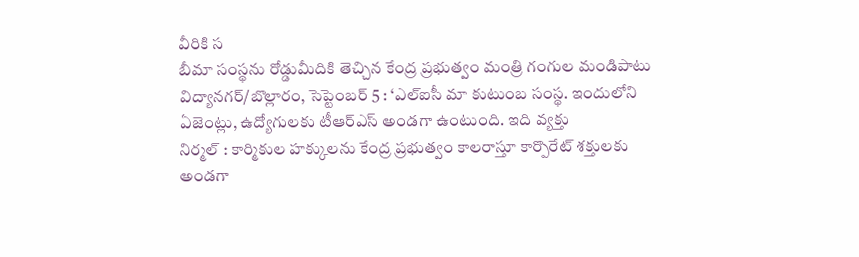వీరికి స
బీమా సంస్థను రోడ్డుమీదికి తెచ్చిన కేంద్ర ప్రభుత్వం మంత్రి గంగుల మండిపాటు విద్యానగర్/బొల్లారం, సెప్టెంబర్ 5 : ‘ఎల్ఐసీ మా కుటుంబ సంస్థ. ఇందులోని ఏజెంట్లు, ఉద్యోగులకు టీఆర్ఎస్ అండగా ఉంటుంది. ఇది వ్యక్తు
నిర్మల్ : కార్మికుల హక్కులను కేంద్ర ప్రభుత్వం కాలరాస్తూ కార్పొరేట్ శక్తులకు అండగా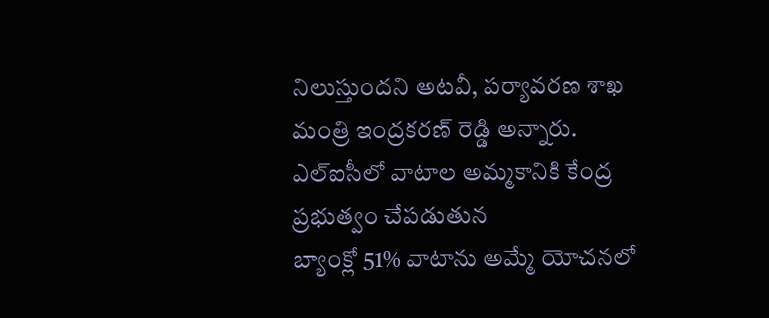నిలుస్తుందని అటవీ, పర్యావరణ శాఖ మంత్రి ఇంద్రకరణ్ రెడ్డి అన్నారు. ఎల్ఐసీలో వాటాల అమ్మకానికి కేంద్ర ప్రభుత్వం చేపడుతున
బ్యాంక్లో 51% వాటాను అమ్మే యోచనలో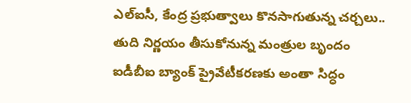ఎల్ఐసీ, కేంద్ర ప్రభుత్వాలు కొనసాగుతున్న చర్చలు.. తుది నిర్ణయం తీసుకోనున్న మంత్రుల బృందం ఐడీబీఐ బ్యాంక్ ప్రైవేటీకరణకు అంతా సిద్ధం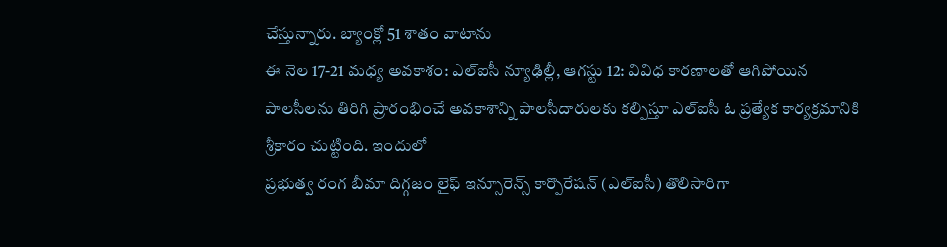చేస్తున్నారు. బ్యాంక్లో 51 శాతం వాటాను
ఈ నెల 17-21 మధ్య అవకాశం: ఎల్ఐసీ న్యూఢిల్లీ, ఆగస్టు 12: వివిధ కారణాలతో ఆగిపోయిన పాలసీలను తిరిగి ప్రారంభించే అవకాశాన్ని పాలసీదారులకు కల్పిస్తూ ఎల్ఐసీ ఓ ప్రత్యేక కార్యక్రమానికి శ్రీకారం చుట్టింది. ఇందులో
ప్రభుత్వ రంగ బీమా దిగ్గజం లైఫ్ ఇన్సూరెన్స్ కార్పొరేషన్ (ఎల్ఐసీ) తొలిసారిగా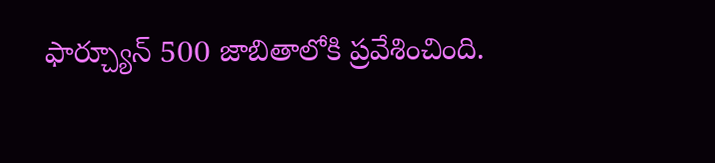ఫార్చ్యూన్ 500 జాబితాలోకి ప్రవేశించింది.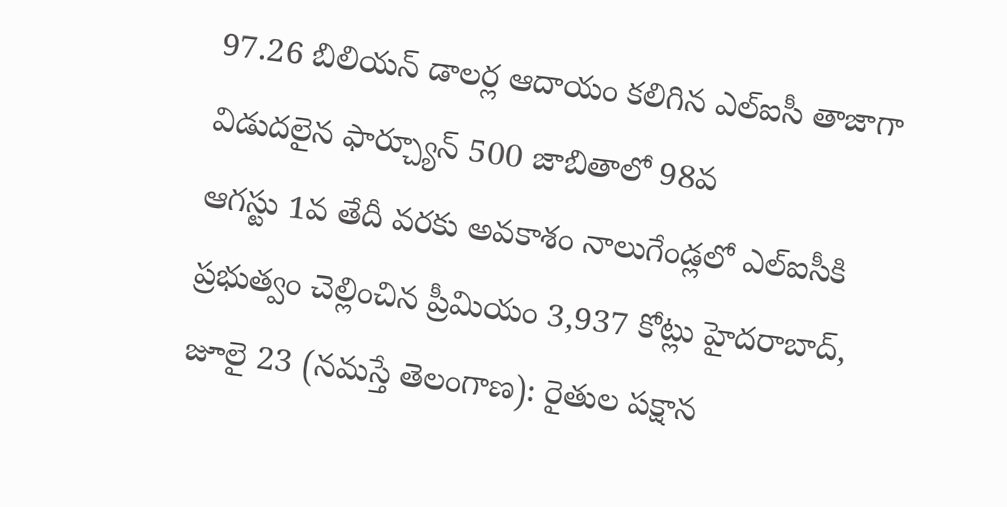97.26 బిలియన్ డాలర్ల ఆదాయం కలిగిన ఎల్ఐసీ తాజాగా విడుదలైన ఫార్చ్యూన్ 500 జాబితాలో 98వ
ఆగస్టు 1వ తేదీ వరకు అవకాశం నాలుగేండ్లలో ఎల్ఐసీకి ప్రభుత్వం చెల్లించిన ప్రీమియం 3,937 కోట్లు హైదరాబాద్, జూలై 23 (నమస్తే తెలంగాణ): రైతుల పక్షాన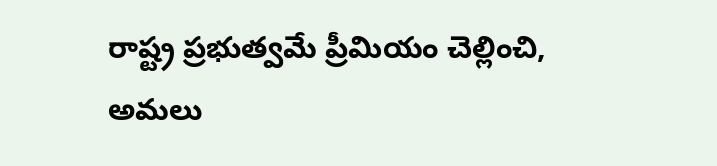రాష్ట్ర ప్రభుత్వమే ప్రీమియం చెల్లించి, అమలు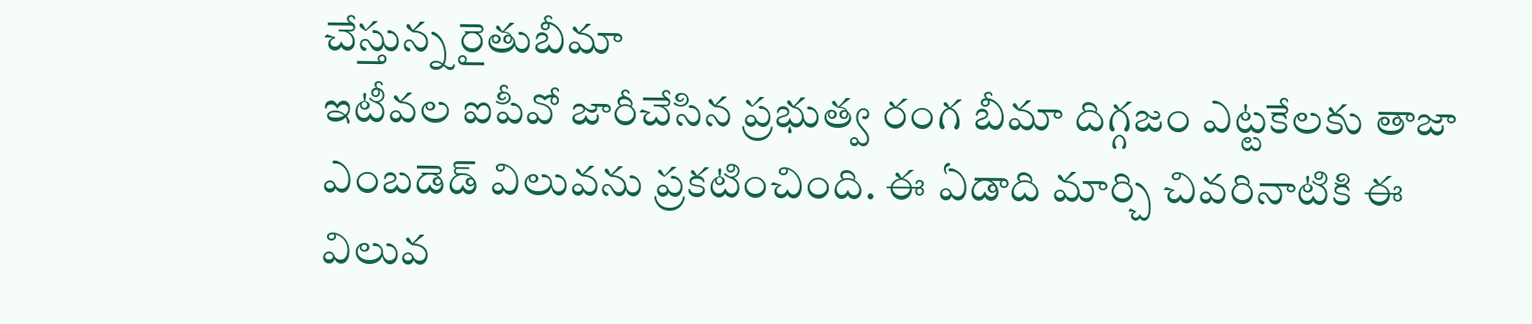చేస్తున్న రైతుబీమా
ఇటీవల ఐపీవో జారీచేసిన ప్రభుత్వ రంగ బీమా దిగ్గజం ఎట్టకేలకు తాజా ఎంబడెడ్ విలువను ప్రకటించింది. ఈ ఏడాది మార్చి చివరినాటికి ఈ విలువ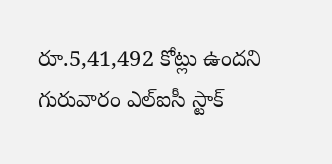రూ.5,41,492 కోట్లు ఉందని గురువారం ఎల్ఐసీ స్టాక్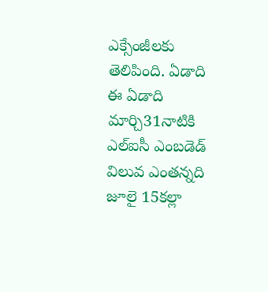ఎక్సేంజీలకు తెలిపింది. ఏడాది
ఈ ఏడాది మార్చి31నాటికి ఎల్ఐసీ ఎంబడెడ్ విలువ ఎంతన్నది జూలై 15కల్లా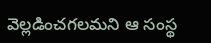వెల్లడించగలమని ఆ సంస్థ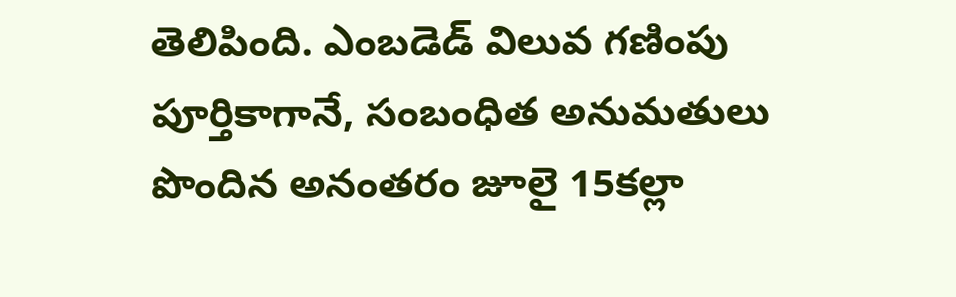తెలిపింది. ఎంబడెడ్ విలువ గణింపు పూర్తికాగానే, సంబంధిత అనుమతులు పొందిన అనంతరం జూలై 15కల్లా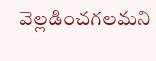వెల్లడించగలమని